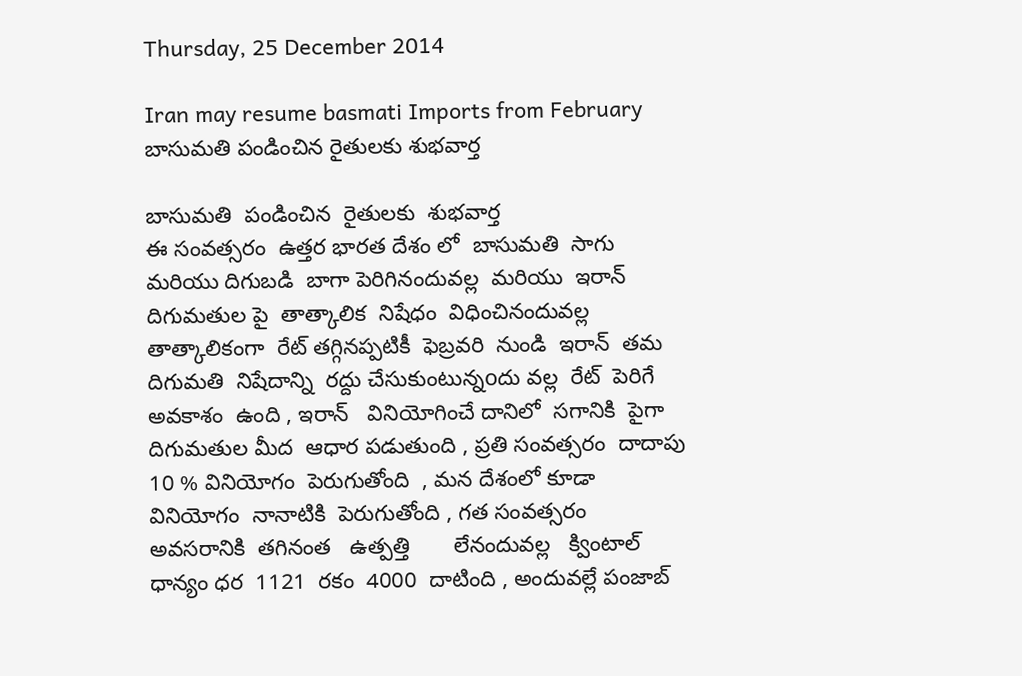Thursday, 25 December 2014

Iran may resume basmati Imports from February బాసుమతి పండించిన రైతులకు శుభవార్త

బాసుమతి  పండించిన  రైతులకు  శుభవార్త
ఈ సంవత్సరం  ఉత్తర భారత దేశం లో  బాసుమతి  సాగు మరియు దిగుబడి  బాగా పెరిగినందువల్ల  మరియు  ఇరాన్  దిగుమతుల పై  తాత్కాలిక  నిషేధం  విధించినందువల్ల  తాత్కాలికంగా  రేట్ తగ్గినప్పటికీ  ఫెబ్రవరి  నుండి  ఇరాన్  తమ దిగుమతి  నిషేదాన్ని  రద్దు చేసుకుంటున్నoదు వల్ల  రేట్  పెరిగే అవకాశం  ఉంది , ఇరాన్   వినియోగించే దానిలో  సగానికి  పైగా  దిగుమతుల మీద  ఆధార పడుతుంది , ప్రతి సంవత్సరం  దాదాపు 10 % వినియోగం  పెరుగుతోంది  , మన దేశంలో కూడా వినియోగం  నానాటికి  పెరుగుతోంది , గత సంవత్సరం  అవసరానికి  తగినంత   ఉత్పత్తి       లేనందువల్ల   క్వింటాల్  ధాన్యం ధర  1121  రకం  4000  దాటింది , అందువల్లే పంజాబ్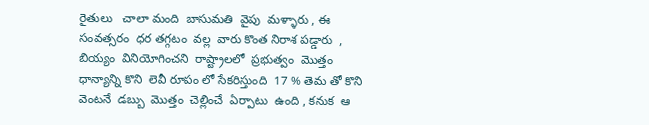రైతులు   చాలా మంది  బాసుమతి  వైపు  మళ్ళారు , ఈ సంవత్సరం  ధర తగ్గటం  వల్ల  వారు కొంత నిరాశ పడ్డారు  ,
బియ్యం  వినియోగించని  రాష్ట్రాలలో  ప్రభుత్వం  మొత్తం ధాన్యాన్ని కొని  లెవీ రూపం లో సేకరిస్తుంది  17 % తెమ తో కొని  వెంటనే  డబ్బు  మొత్తం  చెల్లించే  ఏర్పాటు  ఉంది , కనుక  ఆ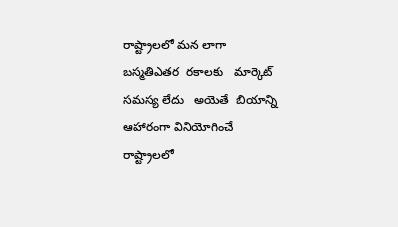రాష్ట్రాలలో మన లాగా  బస్మతిఎతర  రకాలకు   మార్కెట్ సమస్య లేదు   అయెతే  బియాన్ని  ఆహారంగా వినియోగించే  రాష్ట్రాలలో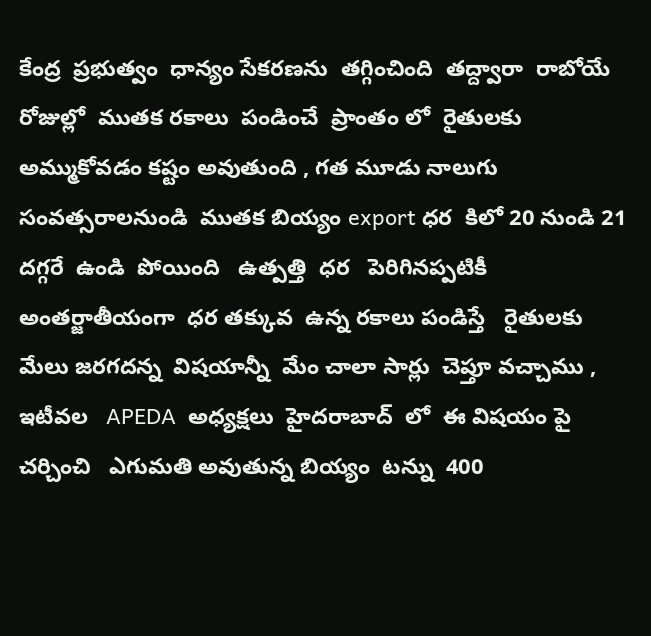కేంద్ర  ప్రభుత్వం  ధాన్యం సేకరణను  తగ్గించింది  తద్ద్వారా  రాబోయే రోజుల్లో  ముతక రకాలు  పండించే  ప్రాంతం లో  రైతులకు  అమ్ముకోవడం కష్టం అవుతుంది , గత మూడు నాలుగు  సంవత్సరాలనుండి  ముతక బియ్యం export ధర  కిలో 20 నుండి 21  దగ్గరే  ఉండి  పోయింది   ఉత్పత్తి  ధర   పెరిగినప్పటికీ  అంతర్జాతీయంగా  ధర తక్కువ  ఉన్న రకాలు పండిస్తే   రైతులకు    మేలు జరగదన్న  విషయాన్నీ  మేం చాలా సార్లు  చెప్తూ వచ్చాము , ఇటీవల   APEDA  అధ్యక్షలు  హైదరాబాద్  లో  ఈ విషయం పై  చర్చించి   ఎగుమతి అవుతున్న బియ్యం  టన్ను  400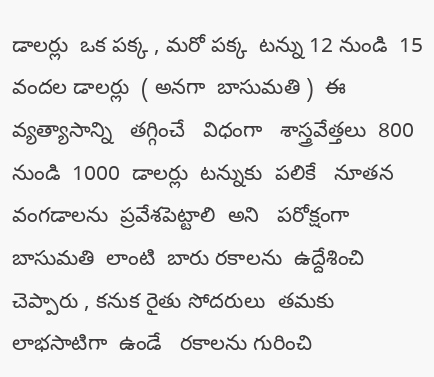డాలర్లు  ఒక పక్క , మరో పక్క  టన్ను 12 నుండి  15 వందల డాలర్లు  ( అనగా  బాసుమతి )  ఈ వ్యత్యాసాన్ని   తగ్గించే   విధంగా   శాస్త్రవేత్తలు  800  నుండి  1000  డాలర్లు  టన్నుకు  పలికే   నూతన  వంగడాలను  ప్రవేశపెట్టాలి  అని   పరోక్షంగా   బాసుమతి  లాంటి  బారు రకాలను  ఉద్దేశించి  చెప్పారు , కనుక రైతు సోదరులు  తమకు లాభసాటిగా  ఉండే   రకాలను గురించి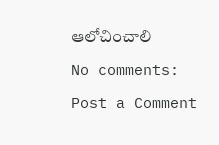ఆలోచించాలి

No comments:

Post a Comment